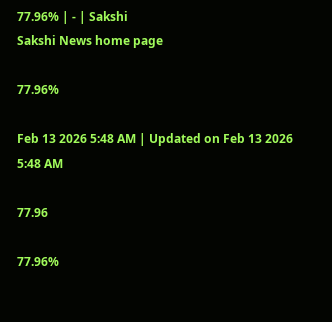77.96% | - | Sakshi
Sakshi News home page

77.96%

Feb 13 2026 5:48 AM | Updated on Feb 13 2026 5:48 AM

77.96

77.96%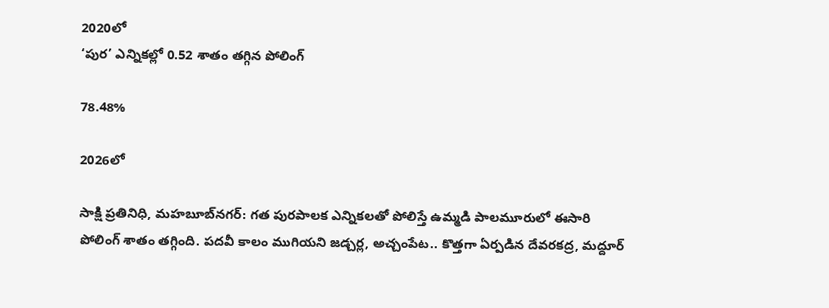2020లో
‘పుర’ ఎన్నికల్లో 0.52 శాతం తగ్గిన పోలింగ్‌

78.48%

2026లో

సాక్షి ప్రతినిధి, మహబూబ్‌నగర్‌: గత పురపాలక ఎన్నికలతో పోలిస్తే ఉమ్మడి పాలమూరులో ఈసారి పోలింగ్‌ శాతం తగ్గింది. పదవీ కాలం ముగియని జడ్చర్ల, అచ్చంపేట.. కొత్తగా ఏర్పడిన దేవరకద్ర, మద్దూర్‌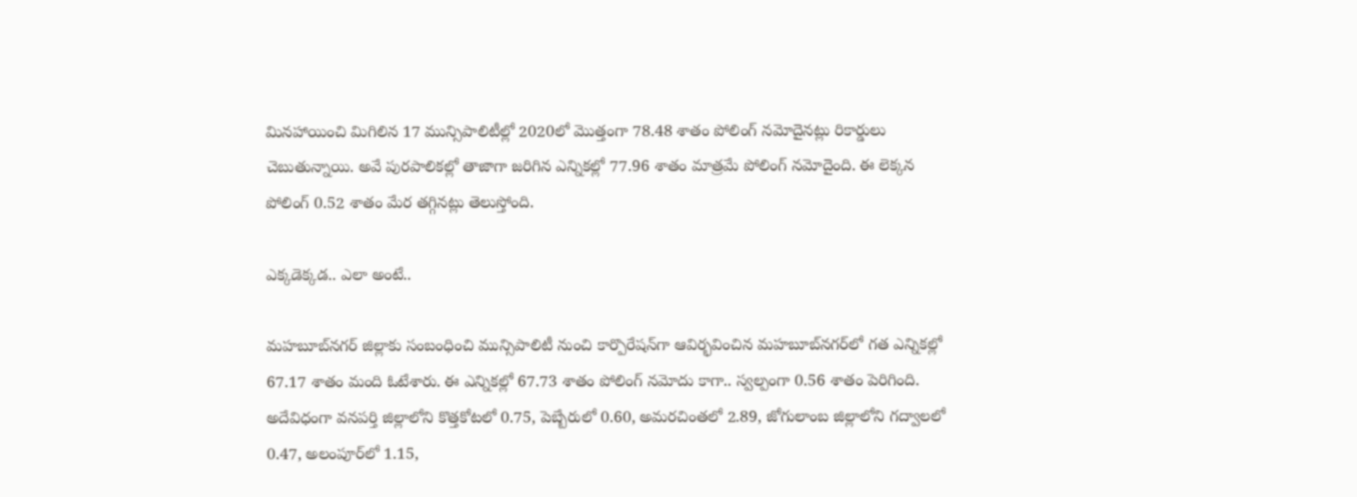మినహాయించి మిగిలిన 17 మున్సిపాలిటీల్లో 2020లో మొత్తంగా 78.48 శాతం పోలింగ్‌ నమోదైనట్లు రికార్డులు చెబుతున్నాయి. అవే పురపాలికల్లో తాజాగా జరిగిన ఎన్నికల్లో 77.96 శాతం మాత్రమే పోలింగ్‌ నమోదైంది. ఈ లెక్కన పోలింగ్‌ 0.52 శాతం మేర తగ్గినట్లు తెలుస్తోంది.

ఎక్కడెక్కడ.. ఎలా అంటే..

మహబూబ్‌నగర్‌ జిల్లాకు సంబంధించి మున్సిపాలిటీ నుంచి కార్పొరేషన్‌గా ఆవిర్భవించిన మహబూబ్‌నగర్‌లో గత ఎన్నికల్లో 67.17 శాతం మంది ఓటేశారు. ఈ ఎన్నికల్లో 67.73 శాతం పోలింగ్‌ నమోదు కాగా.. స్వల్పంగా 0.56 శాతం పెరిగింది. అదేవిధంగా వనపర్తి జిల్లాలోని కొత్తకోటలో 0.75, పెబ్బేరులో 0.60, అమరచింతలో 2.89, జోగులాంబ జిల్లాలోని గద్వాలలో 0.47, అలంపూర్‌లో 1.15,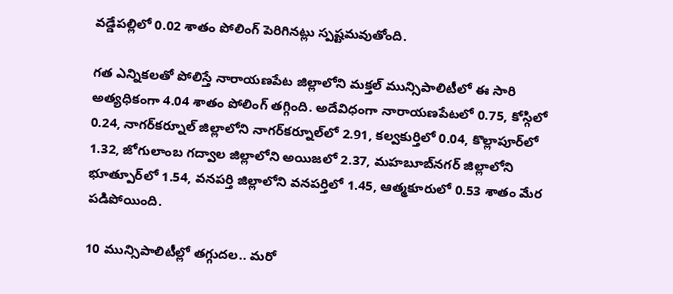వడ్డేపల్లిలో 0.02 శాతం పోలింగ్‌ పెరిగినట్లు స్పష్టమవుతోంది.

గత ఎన్నికలతో పోలిస్తే నారాయణపేట జిల్లాలోని మక్తల్‌ మున్సిపాలిటీలో ఈ సారి అత్యధికంగా 4.04 శాతం పోలింగ్‌ తగ్గింది. అదేవిధంగా నారాయణపేటలో 0.75, కోస్గిలో 0.24, నాగర్‌కర్నూల్‌ జిల్లాలోని నాగర్‌కర్నూల్‌లో 2.91, కల్వకుర్తిలో 0.04, కొల్లాపూర్‌లో 1.32, జోగులాంబ గద్వాల జిల్లాలోని అయిజలో 2.37, మహబూబ్‌నగర్‌ జిల్లాలోని భూత్పూర్‌లో 1.54, వనపర్తి జిల్లాలోని వనపర్తిలో 1.45, ఆత్మకూరులో 0.53 శాతం మేర పడిపోయింది.

10 మున్సిపాలిటీల్లో తగ్గుదల.. మరో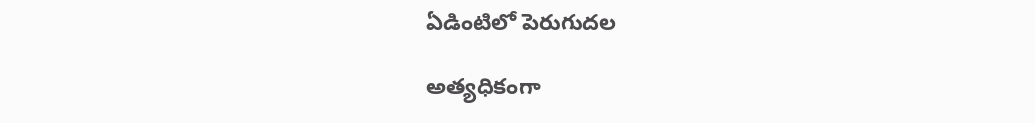ఏడింటిలో పెరుగుదల

అత్యధికంగా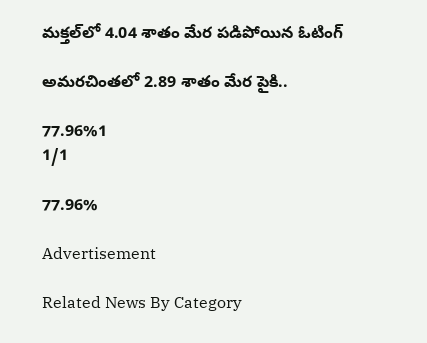మక్తల్‌లో 4.04 శాతం మేర పడిపోయిన ఓటింగ్‌

అమరచింతలో 2.89 శాతం మేర పైకి..

77.96%1
1/1

77.96%

Advertisement

Related News By Category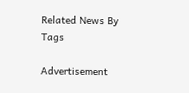Related News By Tags

Advertisement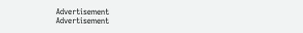Advertisement
Advertisement